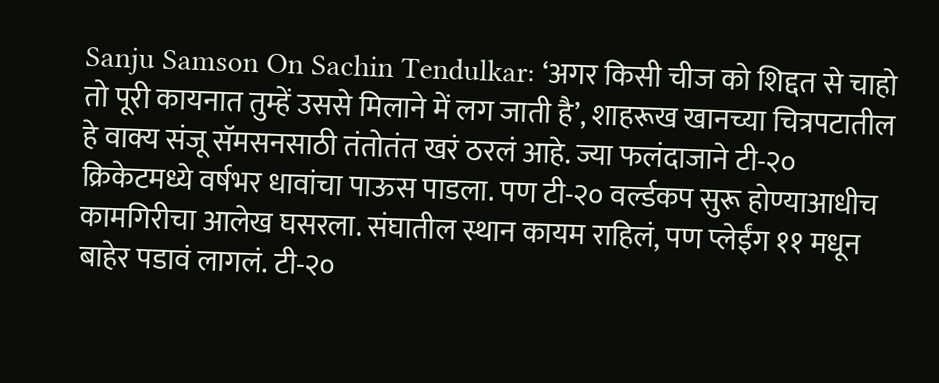Sanju Samson On Sachin Tendulkar: ‘अगर किसी चीज को शिद्दत से चाहो तो पूरी कायनात तुम्हें उससे मिलाने में लग जाती है’, शाहरूख खानच्या चित्रपटातील हे वाक्य संजू सॅमसनसाठी तंतोतंत खरं ठरलं आहे. ज्या फलंदाजाने टी-२० क्रिकेटमध्ये वर्षभर धावांचा पाऊस पाडला. पण टी-२० वर्ल्डकप सुरू होण्याआधीच कामगिरीचा आलेख घसरला. संघातील स्थान कायम राहिलं, पण प्लेईंग ११ मधून बाहेर पडावं लागलं. टी-२०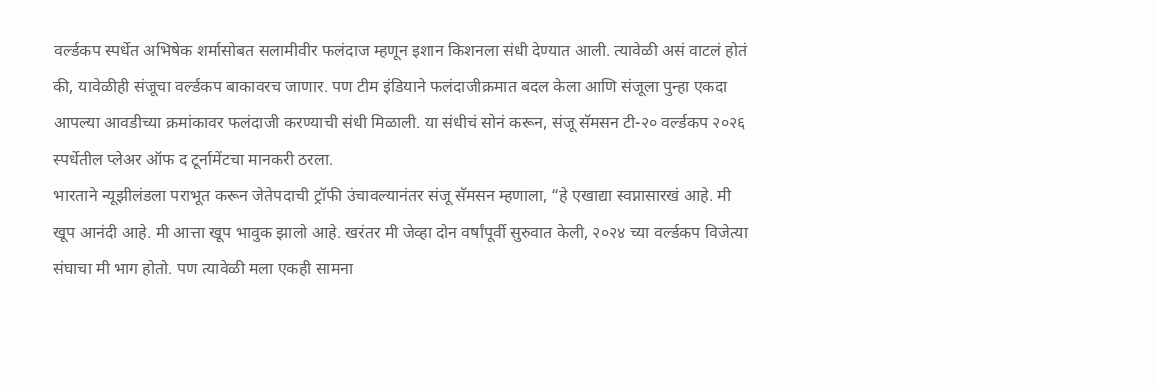वर्ल्डकप स्पर्धेत अभिषेक शर्मासोबत सलामीवीर फलंदाज म्हणून इशान किशनला संधी देण्यात आली. त्यावेळी असं वाटलं होतं की, यावेळीही संजूचा वर्ल्डकप बाकावरच जाणार. पण टीम इंडियाने फलंदाजीक्रमात बदल केला आणि संजूला पुन्हा एकदा आपल्या आवडीच्या क्रमांकावर फलंदाजी करण्याची संधी मिळाली. या संधीचं सोनं करून, संजू सॅमसन टी-२० वर्ल्डकप २०२६ स्पर्धेतील प्लेअर ऑफ द टूर्नामेंटचा मानकरी ठरला.
भारताने न्यूझीलंडला पराभूत करून जेतेपदाची ट्रॉफी उंचावल्यानंतर संजू सॅमसन म्हणाला, “हे एखाद्या स्वप्नासारखं आहे. मी खूप आनंदी आहे. मी आत्ता खूप भावुक झालो आहे. खरंतर मी जेव्हा दोन वर्षांपूर्वी सुरुवात केली, २०२४ च्या वर्ल्डकप विजेत्या संघाचा मी भाग होतो. पण त्यावेळी मला एकही सामना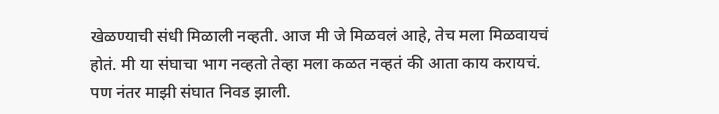खेळण्याची संधी मिळाली नव्हती. आज मी जे मिळवलं आहे, तेच मला मिळवायचं होतं. मी या संघाचा भाग नव्हतो तेव्हा मला कळत नव्हतं की आता काय करायचं. पण नंतर माझी संघात निवड झाली.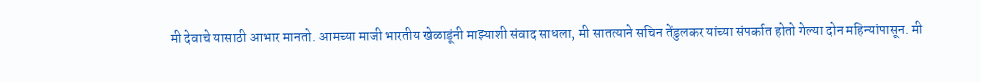मी देवाचे यासाठी आभार मानतो. आमच्या माजी भारतीय खेळाडूंनी माझ्याशी संवाद साधला, मी सातत्याने सचिन तेंडुलकर यांच्या संपर्कात होतो गेल्या दोन महिन्यांपासून. मी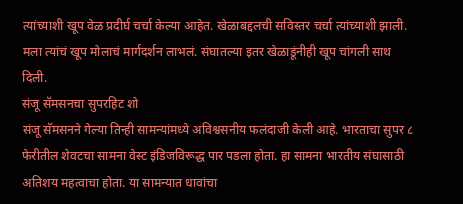त्यांच्याशी खूप वेळ प्रदीर्घ चर्चा केल्या आहेत. खेळाबद्दलची सविस्तर चर्चा त्यांच्याशी झाली. मला त्यांचं खूप मोलाचं मार्गदर्शन लाभलं. संघातल्या इतर खेळाडूंनीही खूप चांगली साथ दिली.
संजू सॅमसनचा सुपरहिट शो
संजू सॅमसनने गेल्या तिन्ही सामन्यांमध्ये अविश्वसनीय फलंदाजी केली आहे. भारताचा सुपर ८ फेरीतील शेवटचा सामना वेस्ट इंडिजविरूद्ध पार पडला होता. हा सामना भारतीय संघासाठी अतिशय महत्वाचा होता. या सामन्यात धावांचा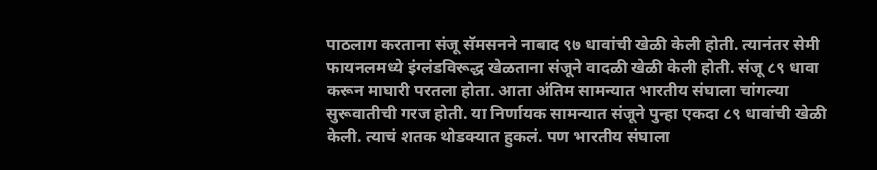पाठलाग करताना संजू सॅमसनने नाबाद ९७ धावांची खेळी केली होती. त्यानंतर सेमी फायनलमध्ये इंग्लंडविरूद्ध खेळताना संजूने वादळी खेळी केली होती. संजू ८९ धावा करून माघारी परतला होता. आता अंतिम सामन्यात भारतीय संघाला चांगल्या सुरूवातीची गरज होती. या निर्णायक सामन्यात संजूने पुन्हा एकदा ८९ धावांची खेळी केली. त्याचं शतक थोडक्यात हुकलं. पण भारतीय संघाला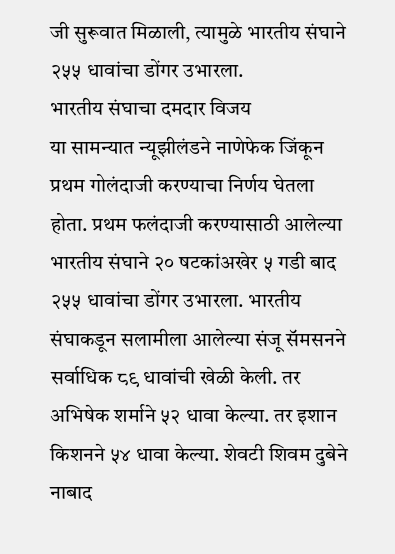जी सुरूवात मिळाली, त्यामुळे भारतीय संघाने २५५ धावांचा डोंगर उभारला.
भारतीय संघाचा दमदार विजय
या सामन्यात न्यूझीलंडने नाणेफेक जिंकून प्रथम गोलंदाजी करण्याचा निर्णय घेतला होता. प्रथम फलंदाजी करण्यासाठी आलेल्या भारतीय संघाने २० षटकांअखेर ५ गडी बाद २५५ धावांचा डोंगर उभारला. भारतीय संघाकडून सलामीला आलेल्या संजू सॅमसनने सर्वाधिक ८९ धावांची खेळी केली. तर अभिषेक शर्माने ५२ धावा केल्या. तर इशान किशनने ५४ धावा केल्या. शेवटी शिवम दुबेने नाबाद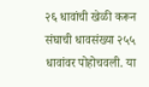२६ धावांची खेळी करून संघाची धावसंख्या २५५ धावांवर पोहोचवली. या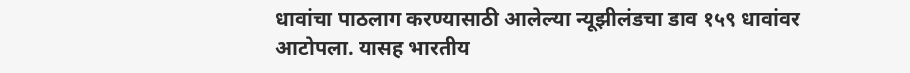धावांचा पाठलाग करण्यासाठी आलेल्या न्यूझीलंडचा डाव १५९ धावांवर आटोपला. यासह भारतीय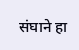संघाने हा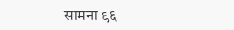सामना ९६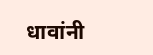धावांनी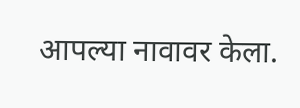आपल्या नावावर केला.